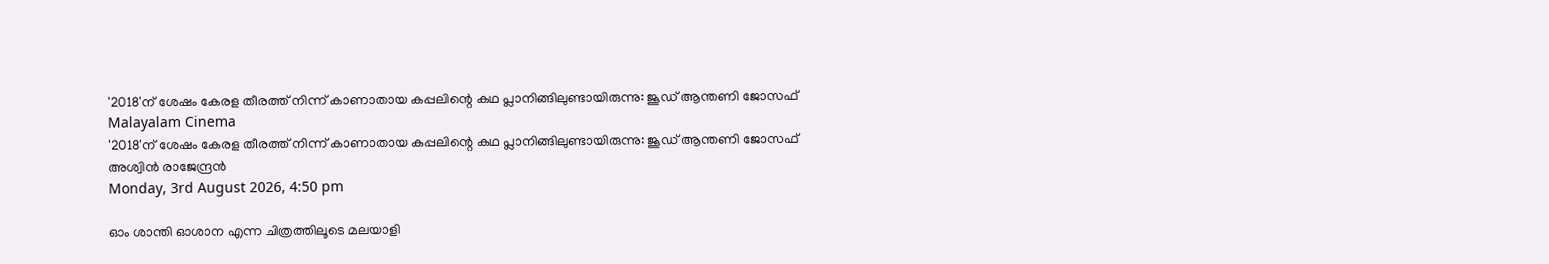'2018'ന് ശേഷം കേരള തീരത്ത് നിന്ന് കാണാതായ കപ്പലിന്റെ കഥ പ്ലാനിങ്ങിലുണ്ടായിരുന്നു: ജൂഡ് ആന്തണി ജോസഫ്
Malayalam Cinema
'2018'ന് ശേഷം കേരള തീരത്ത് നിന്ന് കാണാതായ കപ്പലിന്റെ കഥ പ്ലാനിങ്ങിലുണ്ടായിരുന്നു: ജൂഡ് ആന്തണി ജോസഫ്
അശ്വിന്‍ രാജേന്ദ്രന്‍
Monday, 3rd August 2026, 4:50 pm

ഓം ശാന്തി ഓശാന എന്ന ചിത്രത്തിലൂടെ മലയാളി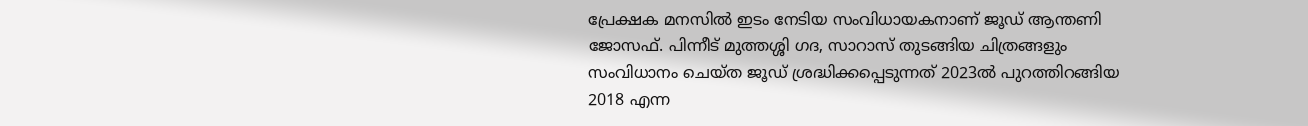പ്രേക്ഷക മനസില്‍ ഇടം നേടിയ സംവിധായകനാണ് ജൂഡ് ആന്തണി ജോസഫ്. പിന്നീട് മുത്തശ്ശി ഗദ, സാറാസ് തുടങ്ങിയ ചിത്രങ്ങളും സംവിധാനം ചെയ്ത ജൂഡ് ശ്രദ്ധിക്കപ്പെടുന്നത് 2023ല്‍ പുറത്തിറങ്ങിയ 2018 എന്ന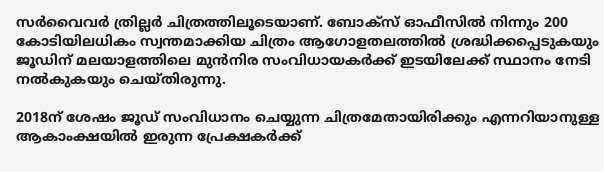സര്‍വൈവര്‍ ത്രില്ലര്‍ ചിത്രത്തിലൂടെയാണ്. ബോക്‌സ് ഓഫീസില്‍ നിന്നും 200 കോടിയിലധികം സ്വന്തമാക്കിയ ചിത്രം ആഗോളതലത്തില്‍ ശ്രദ്ധിക്കപ്പെടുകയും ജൂഡിന് മലയാളത്തിലെ മുന്‍നിര സംവിധായകര്‍ക്ക് ഇടയിലേക്ക് സ്ഥാനം നേടി നല്‍കുകയും ചെയ്തിരുന്നു.

2018ന് ശേഷം ജൂഡ് സംവിധാനം ചെയ്യുന്ന ചിത്രമേതായിരിക്കും എന്നറിയാനുള്ള ആകാംക്ഷയില്‍ ഇരുന്ന പ്രേക്ഷകര്‍ക്ക്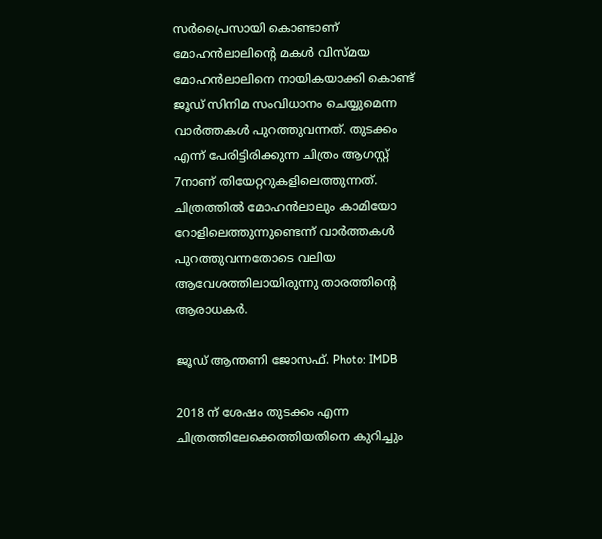സര്‍പ്രൈസായി കൊണ്ടാണ് മോഹന്‍ലാലിന്റെ മകള്‍ വിസ്മയ മോഹന്‍ലാലിനെ നായികയാക്കി കൊണ്ട് ജൂഡ് സിനിമ സംവിധാനം ചെയ്യുമെന്ന വാര്‍ത്തകള്‍ പുറത്തുവന്നത്. തുടക്കം എന്ന് പേരിട്ടിരിക്കുന്ന ചിത്രം ആഗസ്റ്റ് 7നാണ് തിയേറ്ററുകളിലെത്തുന്നത്. ചിത്രത്തില്‍ മോഹന്‍ലാലും കാമിയോ റോളിലെത്തുന്നുണ്ടെന്ന് വാര്‍ത്തകള്‍ പുറത്തുവന്നതോടെ വലിയ ആവേശത്തിലായിരുന്നു താരത്തിന്റെ ആരാധകര്‍.

ജൂഡ് ആന്തണി ജോസഫ്. Photo: IMDB

2018 ന് ശേഷം തുടക്കം എന്ന ചിത്രത്തിലേക്കെത്തിയതിനെ കുറിച്ചും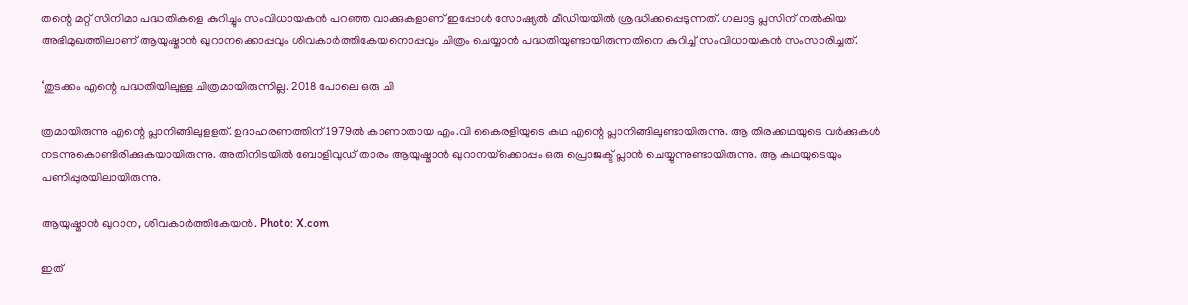തന്റെ മറ്റ് സിനിമാ പദ്ധതികളെ കുറിച്ചും സംവിധായകന്‍ പറഞ്ഞ വാക്കുകളാണ് ഇപ്പോള്‍ സോഷ്യല്‍ മീഡിയയില്‍ ശ്രദ്ധിക്കപ്പെടുന്നത്. ഗലാട്ട പ്ലസിന് നല്‍കിയ അഭിമുഖത്തിലാണ് ആയുഷ്മാന്‍ ഖുറാനക്കൊപ്പവും ശിവകാര്‍ത്തികേയനൊപ്പവും ചിത്രം ചെയ്യാന്‍ പദ്ധതിയുണ്ടായിരുന്നതിനെ കുറിച്ച് സംവിധായകന്‍ സംസാരിച്ചത്.

‘തുടക്കം എന്റെ പദ്ധതിയിലുള്ള ചിത്രമായിരുന്നില്ല. 2018 പോലെ ഒരു ചി

ത്രമായിരുന്നു എന്റെ പ്ലാനിങ്ങിലുളളത്. ഉദാഹരണത്തിന് 1979ല്‍ കാണാതായ എം.വി കൈരളിയുടെ കഥ എന്റെ പ്ലാനിങ്ങിലുണ്ടായിരുന്നു. ആ തിരക്കഥയുടെ വര്‍ക്കുകള്‍ നടന്നുകൊണ്ടിരിക്കുകയായിരുന്നു. അതിനിടയില്‍ ബോളിവുഡ് താരം ആയുഷ്മാന്‍ ഖുറാനയ്‌ക്കൊപ്പം ഒരു പ്രൊജക്ട് പ്ലാന്‍ ചെയ്യുന്നുണ്ടായിരുന്നു. ആ കഥയുടെയും പണിപ്പുരയിലായിരുന്നു.

ആയുഷ്മാന്‍ ഖുറാന, ശിവകാര്‍ത്തികേയന്‍. Photo: X.com

ഇത്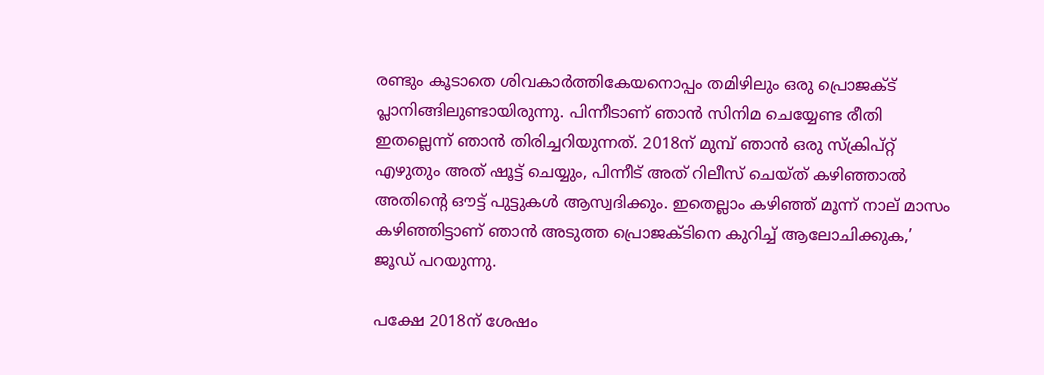രണ്ടും കൂടാതെ ശിവകാര്‍ത്തികേയനൊപ്പം തമിഴിലും ഒരു പ്രൊജക്ട് പ്ലാനിങ്ങിലുണ്ടായിരുന്നു. പിന്നീടാണ് ഞാന്‍ സിനിമ ചെയ്യേണ്ട രീതി ഇതല്ലെന്ന് ഞാന്‍ തിരിച്ചറിയുന്നത്. 2018ന് മുമ്പ് ഞാന്‍ ഒരു സ്‌ക്രിപ്റ്റ് എഴുതും അത് ഷൂട്ട് ചെയ്യും, പിന്നീട് അത് റിലീസ് ചെയ്ത് കഴിഞ്ഞാല്‍ അതിന്റെ ഔട്ട് പുട്ടുകള്‍ ആസ്വദിക്കും. ഇതെല്ലാം കഴിഞ്ഞ് മൂന്ന് നാല് മാസം കഴിഞ്ഞിട്ടാണ് ഞാന്‍ അടുത്ത പ്രൊജക്ടിനെ കുറിച്ച് ആലോചിക്കുക,’ ജൂഡ് പറയുന്നു.

പക്ഷേ 2018ന് ശേഷം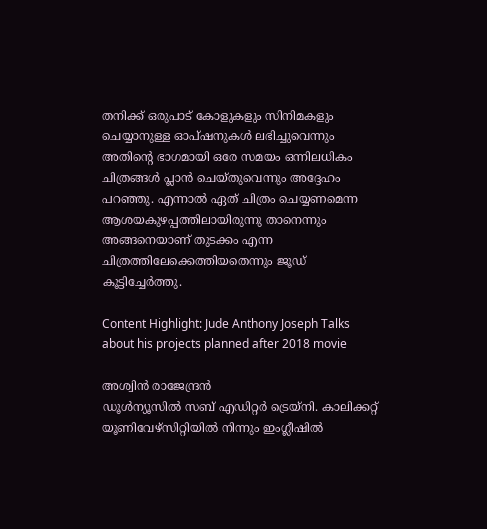തനിക്ക് ഒരുപാട് കോളുകളും സിനിമകളും ചെയ്യാനുള്ള ഓപ്ഷനുകള്‍ ലഭിച്ചുവെന്നും അതിന്റെ ഭാഗമായി ഒരേ സമയം ഒന്നിലധികം ചിത്രങ്ങള്‍ പ്ലാന്‍ ചെയ്തുവെന്നും അദ്ദേഹം പറഞ്ഞു. എന്നാല്‍ ഏത് ചിത്രം ചെയ്യണമെന്ന ആശയകുഴപ്പത്തിലായിരുന്നു താനെന്നും അങ്ങനെയാണ് തുടക്കം എന്ന ചിത്രത്തിലേക്കെത്തിയതെന്നും ജൂഡ് കൂട്ടിച്ചേര്‍ത്തു.

Content Highlight: Jude Anthony Joseph Talks about his projects planned after 2018 movie

അശ്വിന്‍ രാജേന്ദ്രന്‍
ഡൂള്‍ന്യൂസില്‍ സബ് എഡിറ്റര്‍ ട്രെയ്‌നി. കാലിക്കറ്റ് യൂണിവേഴ്സിറ്റിയില്‍ നിന്നും ഇംഗ്ലീഷില്‍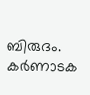ബിരുദം. കര്‍ണാടക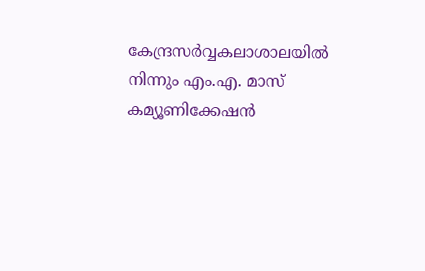കേന്ദ്രസര്‍വ്വകലാശാലയില്‍ നിന്നും എം.എ. മാസ് കമ്യൂണിക്കേഷന്‍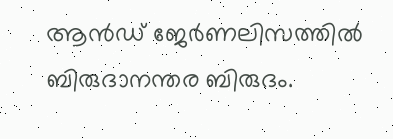ആന്‍ഡ് ജേര്‍ണലിസത്തില്‍ ബിരുദാനന്തര ബിരുദം.